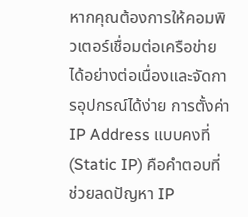หากคุณต้องการให้คอมพิวเตอร์เชื่อมต่อเครือข่ายได้อย่างต่อเนื่องและจัดการอุปกรณ์ได้ง่าย การตั้งค่า IP Address แบบคงที่ (Static IP) คือคำตอบที่ช่วยลดปัญหา IP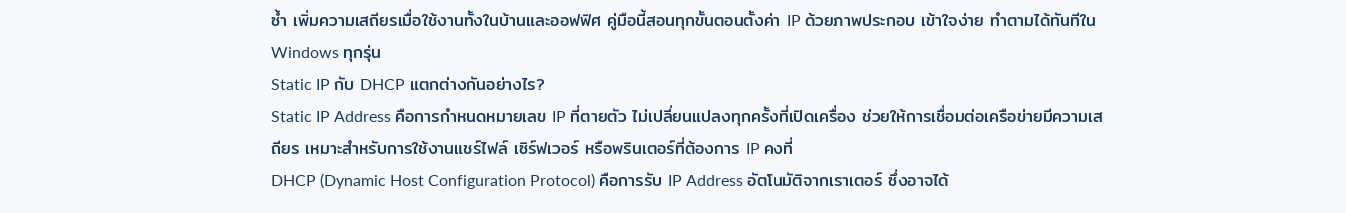ซ้ำ เพิ่มความเสถียรเมื่อใช้งานทั้งในบ้านและออฟฟิศ คู่มือนี้สอนทุกขั้นตอนตั้งค่า IP ด้วยภาพประกอบ เข้าใจง่าย ทำตามได้ทันทีใน Windows ทุกรุ่น
Static IP กับ DHCP แตกต่างกันอย่างไร?
Static IP Address คือการกำหนดหมายเลข IP ที่ตายตัว ไม่เปลี่ยนแปลงทุกครั้งที่เปิดเครื่อง ช่วยให้การเชื่อมต่อเครือข่ายมีความเสถียร เหมาะสำหรับการใช้งานแชร์ไฟล์ เซิร์ฟเวอร์ หรือพรินเตอร์ที่ต้องการ IP คงที่
DHCP (Dynamic Host Configuration Protocol) คือการรับ IP Address อัตโนมัติจากเราเตอร์ ซึ่งอาจได้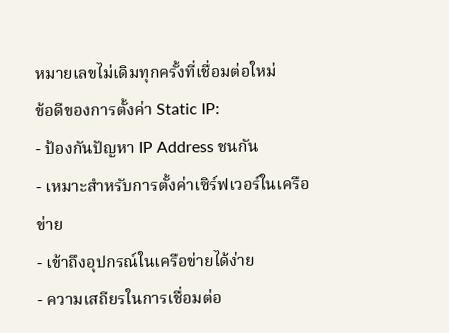หมายเลขไม่เดิมทุกครั้งที่เชื่อมต่อใหม่
ข้อดีของการตั้งค่า Static IP:
- ป้องกันปัญหา IP Address ชนกัน
- เหมาะสำหรับการตั้งค่าเซิร์ฟเวอร์ในเครือข่าย
- เข้าถึงอุปกรณ์ในเครือข่ายได้ง่าย
- ความเสถียรในการเชื่อมต่อ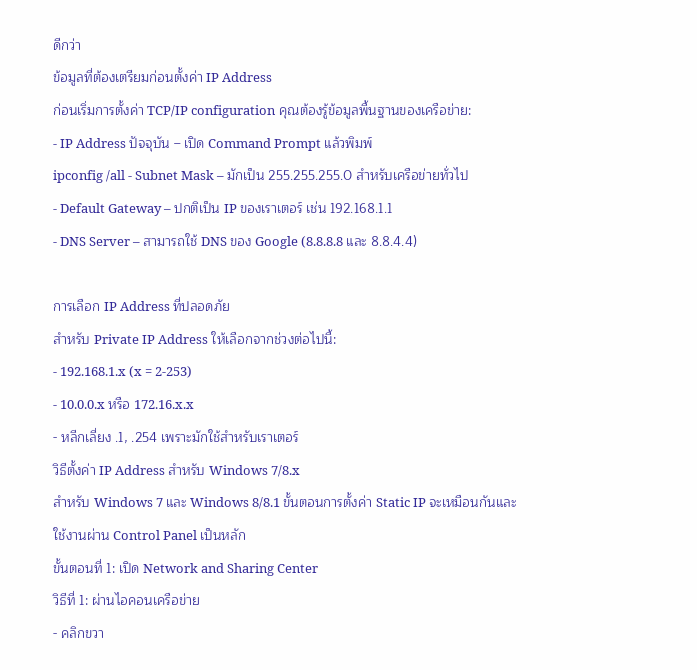ดีกว่า
ข้อมูลที่ต้องเตรียมก่อนตั้งค่า IP Address
ก่อนเริ่มการตั้งค่า TCP/IP configuration คุณต้องรู้ข้อมูลพื้นฐานของเครือข่าย:
- IP Address ปัจจุบัน – เปิด Command Prompt แล้วพิมพ์
ipconfig /all - Subnet Mask – มักเป็น 255.255.255.0 สำหรับเครือข่ายทั่วไป
- Default Gateway – ปกติเป็น IP ของเราเตอร์ เช่น 192.168.1.1
- DNS Server – สามารถใช้ DNS ของ Google (8.8.8.8 และ 8.8.4.4)

การเลือก IP Address ที่ปลอดภัย
สำหรับ Private IP Address ให้เลือกจากช่วงต่อไปนี้:
- 192.168.1.x (x = 2-253)
- 10.0.0.x หรือ 172.16.x.x
- หลีกเลี่ยง .1, .254 เพราะมักใช้สำหรับเราเตอร์
วิธีตั้งค่า IP Address สำหรับ Windows 7/8.x
สำหรับ Windows 7 และ Windows 8/8.1 ขั้นตอนการตั้งค่า Static IP จะเหมือนกันและใช้งานผ่าน Control Panel เป็นหลัก
ขั้นตอนที่ 1: เปิด Network and Sharing Center
วิธีที่ 1: ผ่านไอคอนเครือข่าย
- คลิกขวา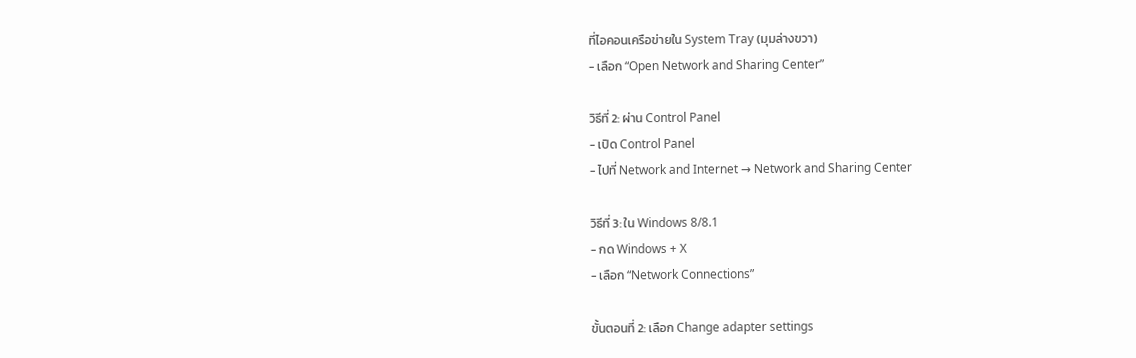ที่ไอคอนเครือข่ายใน System Tray (มุมล่างขวา)
- เลือก “Open Network and Sharing Center”

วิธีที่ 2: ผ่าน Control Panel
- เปิด Control Panel
- ไปที่ Network and Internet → Network and Sharing Center

วิธีที่ 3: ใน Windows 8/8.1
- กด Windows + X
- เลือก “Network Connections”

ขั้นตอนที่ 2: เลือก Change adapter settings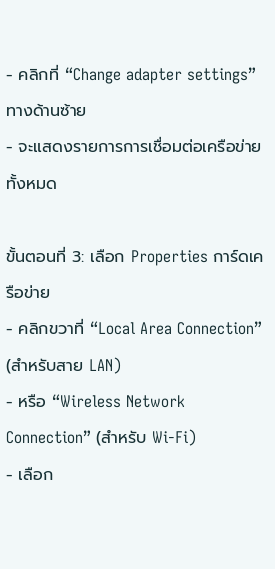- คลิกที่ “Change adapter settings” ทางด้านซ้าย
- จะแสดงรายการการเชื่อมต่อเครือข่ายทั้งหมด

ขั้นตอนที่ 3: เลือก Properties การ์ดเครือข่าย
- คลิกขวาที่ “Local Area Connection” (สำหรับสาย LAN)
- หรือ “Wireless Network Connection” (สำหรับ Wi-Fi)
- เลือก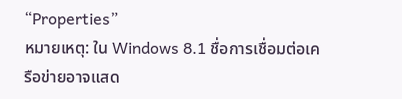“Properties”
หมายเหตุ: ใน Windows 8.1 ชื่อการเชื่อมต่อเครือข่ายอาจแสด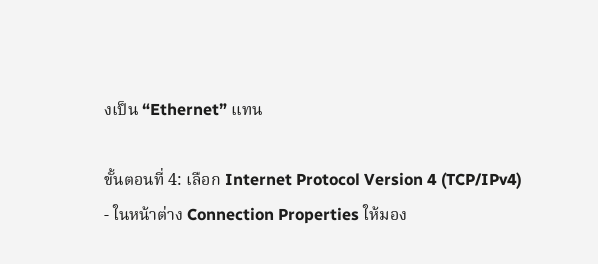งเป็น “Ethernet” แทน

ขั้นตอนที่ 4: เลือก Internet Protocol Version 4 (TCP/IPv4)
- ในหน้าต่าง Connection Properties ให้มอง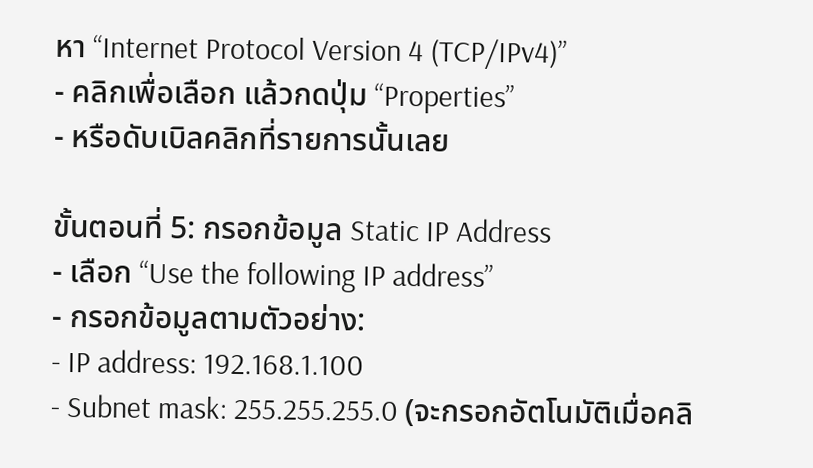หา “Internet Protocol Version 4 (TCP/IPv4)”
- คลิกเพื่อเลือก แล้วกดปุ่ม “Properties”
- หรือดับเบิลคลิกที่รายการนั้นเลย

ขั้นตอนที่ 5: กรอกข้อมูล Static IP Address
- เลือก “Use the following IP address”
- กรอกข้อมูลตามตัวอย่าง:
- IP address: 192.168.1.100
- Subnet mask: 255.255.255.0 (จะกรอกอัตโนมัติเมื่อคลิ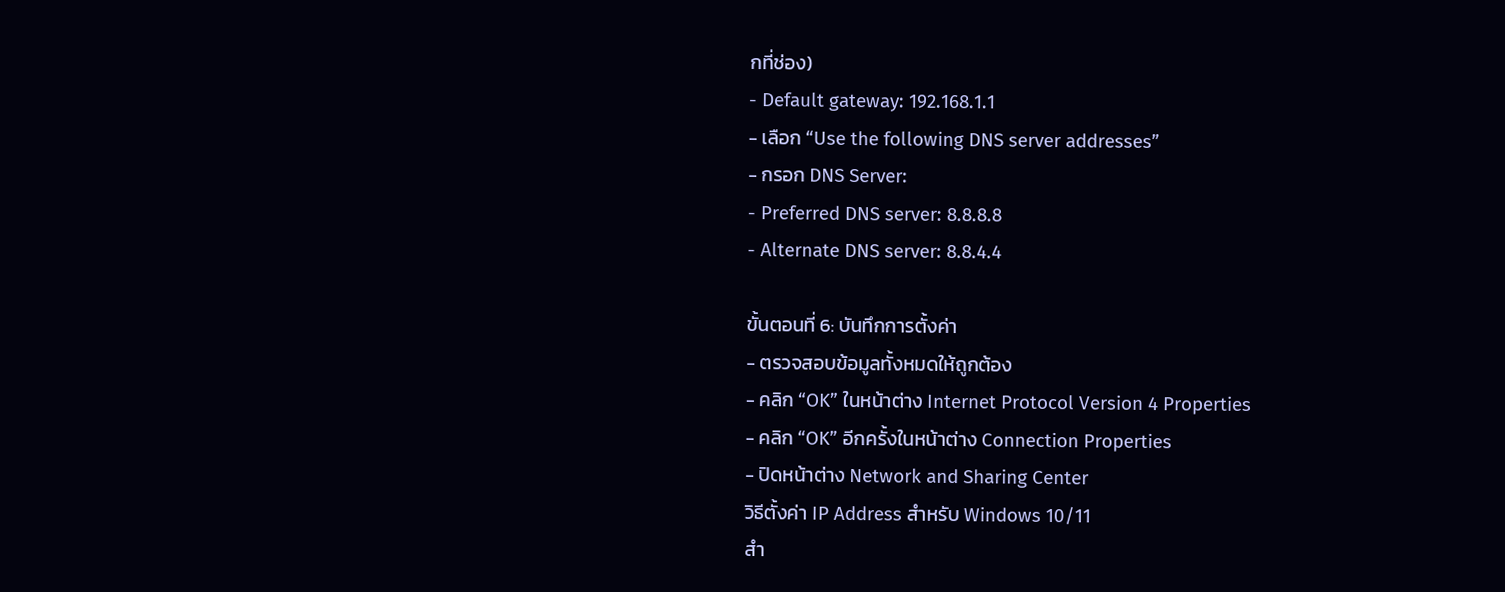กที่ช่อง)
- Default gateway: 192.168.1.1
- เลือก “Use the following DNS server addresses”
- กรอก DNS Server:
- Preferred DNS server: 8.8.8.8
- Alternate DNS server: 8.8.4.4

ขั้นตอนที่ 6: บันทึกการตั้งค่า
- ตรวจสอบข้อมูลทั้งหมดให้ถูกต้อง
- คลิก “OK” ในหน้าต่าง Internet Protocol Version 4 Properties
- คลิก “OK” อีกครั้งในหน้าต่าง Connection Properties
- ปิดหน้าต่าง Network and Sharing Center
วิธีตั้งค่า IP Address สำหรับ Windows 10/11
สำ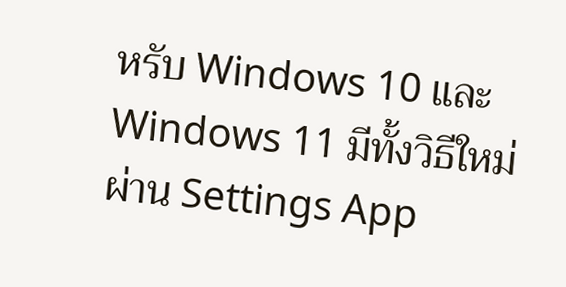หรับ Windows 10 และ Windows 11 มีทั้งวิธีใหม่ผ่าน Settings App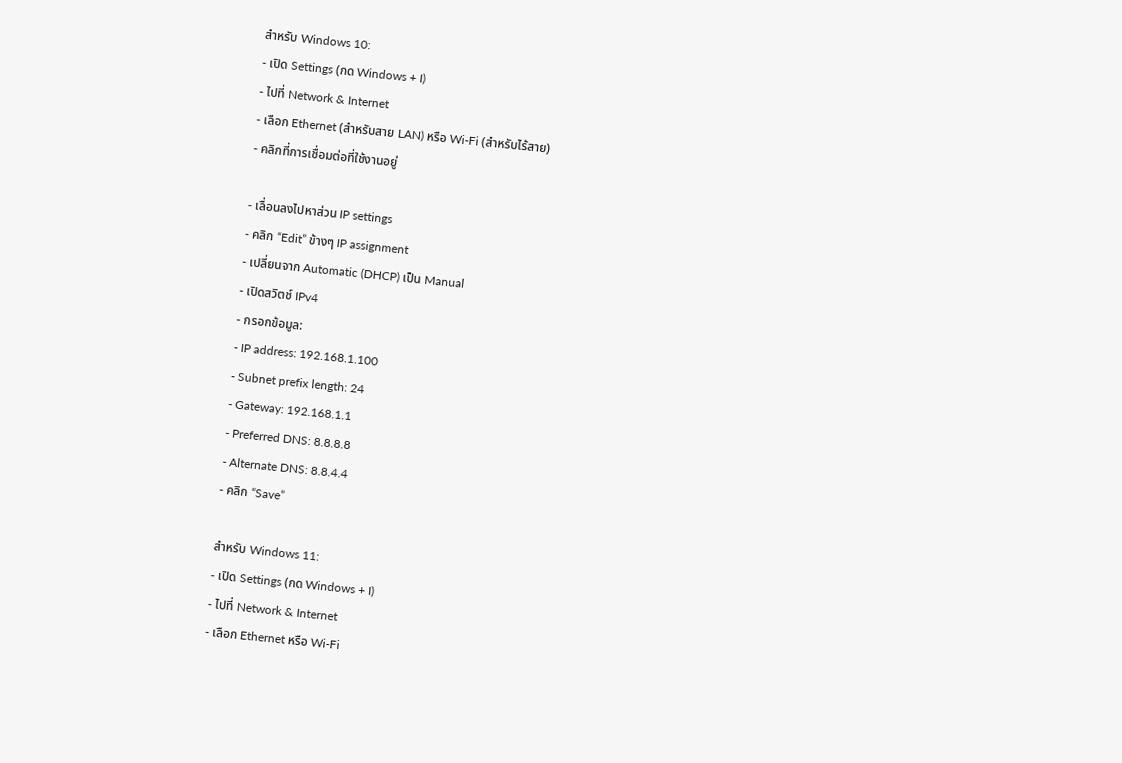สำหรับ Windows 10:
- เปิด Settings (กด Windows + I)
- ไปที่ Network & Internet
- เลือก Ethernet (สำหรับสาย LAN) หรือ Wi-Fi (สำหรับไร้สาย)
- คลิกที่การเชื่อมต่อที่ใช้งานอยู่

- เลื่อนลงไปหาส่วน IP settings
- คลิก “Edit” ข้างๆ IP assignment
- เปลี่ยนจาก Automatic (DHCP) เป็น Manual
- เปิดสวิตช์ IPv4
- กรอกข้อมูล:
- IP address: 192.168.1.100
- Subnet prefix length: 24
- Gateway: 192.168.1.1
- Preferred DNS: 8.8.8.8
- Alternate DNS: 8.8.4.4
- คลิก “Save”

สำหรับ Windows 11:
- เปิด Settings (กด Windows + I)
- ไปที่ Network & Internet
- เลือก Ethernet หรือ Wi-Fi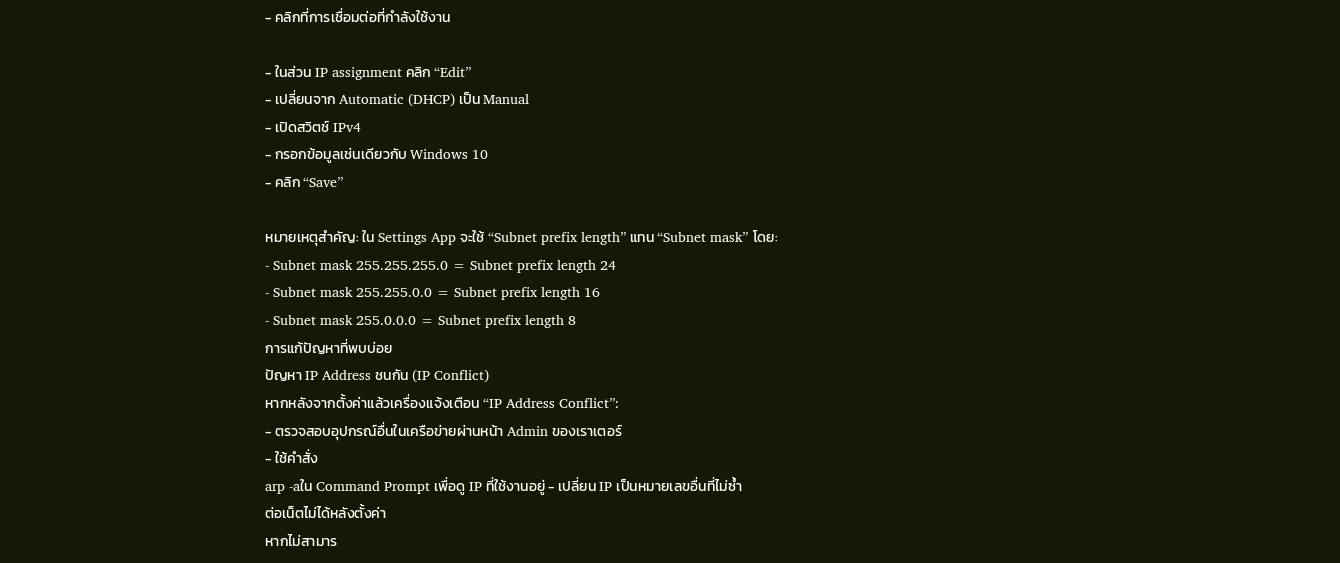- คลิกที่การเชื่อมต่อที่กำลังใช้งาน

- ในส่วน IP assignment คลิก “Edit”
- เปลี่ยนจาก Automatic (DHCP) เป็น Manual
- เปิดสวิตช์ IPv4
- กรอกข้อมูลเช่นเดียวกับ Windows 10
- คลิก “Save”

หมายเหตุสำคัญ: ใน Settings App จะใช้ “Subnet prefix length” แทน “Subnet mask” โดย:
- Subnet mask 255.255.255.0 = Subnet prefix length 24
- Subnet mask 255.255.0.0 = Subnet prefix length 16
- Subnet mask 255.0.0.0 = Subnet prefix length 8
การแก้ปัญหาที่พบบ่อย
ปัญหา IP Address ชนกัน (IP Conflict)
หากหลังจากตั้งค่าแล้วเครื่องแจ้งเตือน “IP Address Conflict”:
- ตรวจสอบอุปกรณ์อื่นในเครือข่ายผ่านหน้า Admin ของเราเตอร์
- ใช้คำสั่ง
arp -aใน Command Prompt เพื่อดู IP ที่ใช้งานอยู่ - เปลี่ยน IP เป็นหมายเลขอื่นที่ไม่ซ้ำ
ต่อเน็ตไม่ได้หลังตั้งค่า
หากไม่สามาร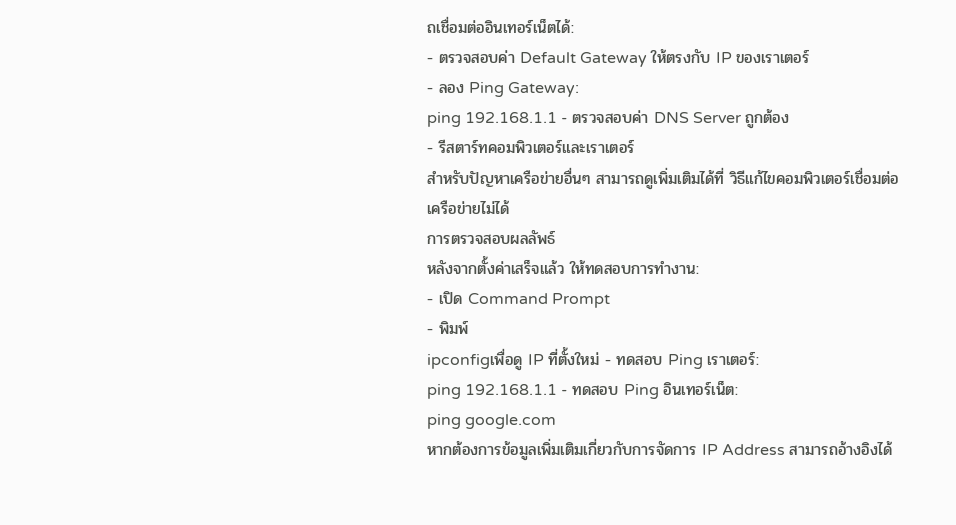ถเชื่อมต่ออินเทอร์เน็ตได้:
- ตรวจสอบค่า Default Gateway ให้ตรงกับ IP ของเราเตอร์
- ลอง Ping Gateway:
ping 192.168.1.1 - ตรวจสอบค่า DNS Server ถูกต้อง
- รีสตาร์ทคอมพิวเตอร์และเราเตอร์
สำหรับปัญหาเครือข่ายอื่นๆ สามารถดูเพิ่มเติมได้ที่ วิธีแก้ไขคอมพิวเตอร์เชื่อมต่อเครือข่ายไม่ได้
การตรวจสอบผลลัพธ์
หลังจากตั้งค่าเสร็จแล้ว ให้ทดสอบการทำงาน:
- เปิด Command Prompt
- พิมพ์
ipconfigเพื่อดู IP ที่ตั้งใหม่ - ทดสอบ Ping เราเตอร์:
ping 192.168.1.1 - ทดสอบ Ping อินเทอร์เน็ต:
ping google.com
หากต้องการข้อมูลเพิ่มเติมเกี่ยวกับการจัดการ IP Address สามารถอ้างอิงได้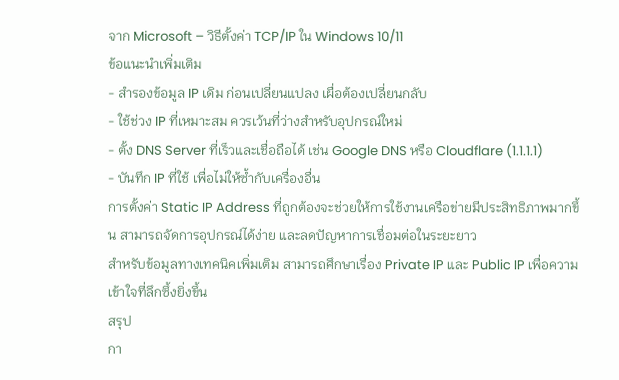จาก Microsoft – วิธีตั้งค่า TCP/IP ใน Windows 10/11
ข้อแนะนำเพิ่มเติม
- สำรองข้อมูล IP เดิม ก่อนเปลี่ยนแปลง เผื่อต้องเปลี่ยนกลับ
- ใช้ช่วง IP ที่เหมาะสม ควรเว้นที่ว่างสำหรับอุปกรณ์ใหม่
- ตั้ง DNS Server ที่เร็วและเชื่อถือได้ เช่น Google DNS หรือ Cloudflare (1.1.1.1)
- บันทึก IP ที่ใช้ เพื่อไม่ให้ซ้ำกับเครื่องอื่น
การตั้งค่า Static IP Address ที่ถูกต้องจะช่วยให้การใช้งานเครือข่ายมีประสิทธิภาพมากขึ้น สามารถจัดการอุปกรณ์ได้ง่าย และลดปัญหาการเชื่อมต่อในระยะยาว
สำหรับข้อมูลทางเทคนิคเพิ่มเติม สามารถศึกษาเรื่อง Private IP และ Public IP เพื่อความเข้าใจที่ลึกซึ้งยิ่งขึ้น
สรุป
กา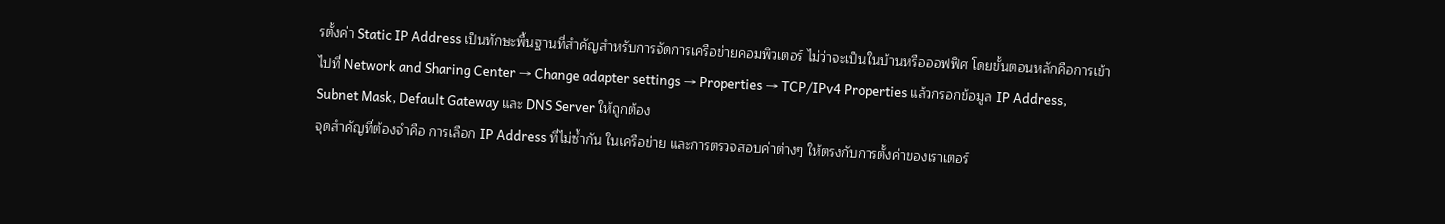รตั้งค่า Static IP Address เป็นทักษะพื้นฐานที่สำคัญสำหรับการจัดการเครือข่ายคอมพิวเตอร์ ไม่ว่าจะเป็นในบ้านหรือออฟฟิศ โดยขั้นตอนหลักคือการเข้าไปที่ Network and Sharing Center → Change adapter settings → Properties → TCP/IPv4 Properties แล้วกรอกข้อมูล IP Address, Subnet Mask, Default Gateway และ DNS Server ให้ถูกต้อง
จุดสำคัญที่ต้องจำคือ การเลือก IP Address ที่ไม่ซ้ำกัน ในเครือข่าย และการตรวจสอบค่าต่างๆ ให้ตรงกับการตั้งค่าของเราเตอร์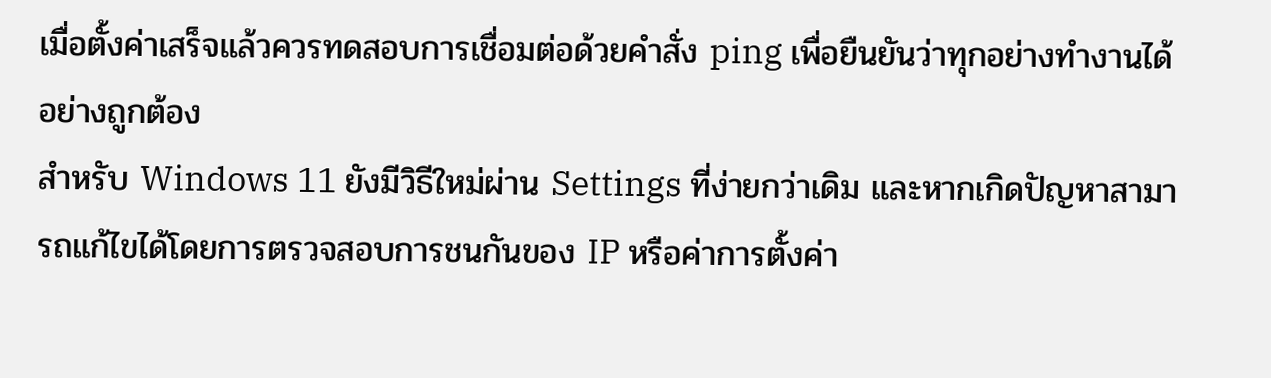เมื่อตั้งค่าเสร็จแล้วควรทดสอบการเชื่อมต่อด้วยคำสั่ง ping เพื่อยืนยันว่าทุกอย่างทำงานได้อย่างถูกต้อง
สำหรับ Windows 11 ยังมีวิธีใหม่ผ่าน Settings ที่ง่ายกว่าเดิม และหากเกิดปัญหาสามารถแก้ไขได้โดยการตรวจสอบการชนกันของ IP หรือค่าการตั้งค่า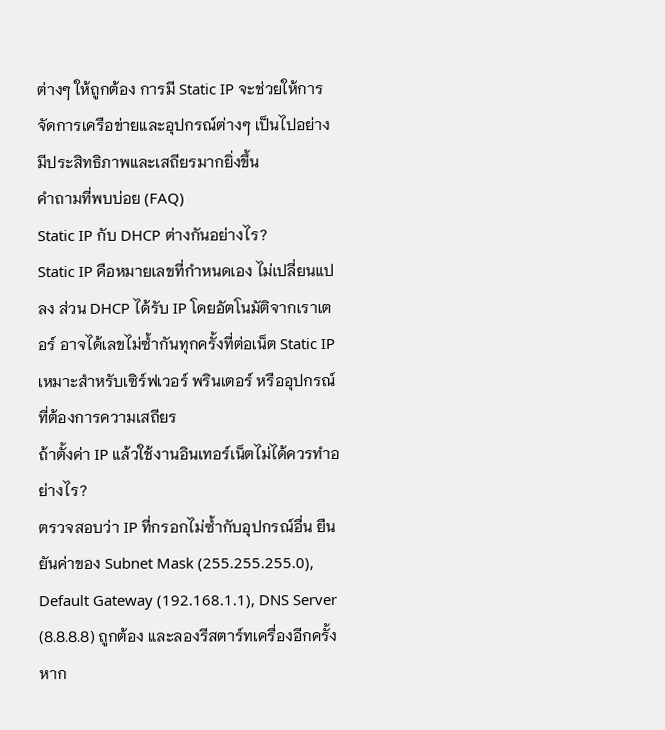ต่างๆ ให้ถูกต้อง การมี Static IP จะช่วยให้การจัดการเครือข่ายและอุปกรณ์ต่างๆ เป็นไปอย่างมีประสิทธิภาพและเสถียรมากยิ่งขึ้น
คำถามที่พบบ่อย (FAQ)
Static IP กับ DHCP ต่างกันอย่างไร?
Static IP คือหมายเลขที่กำหนดเอง ไม่เปลี่ยนแปลง ส่วน DHCP ได้รับ IP โดยอัตโนมัติจากเราเตอร์ อาจได้เลขไม่ซ้ำกันทุกครั้งที่ต่อเน็ต Static IP เหมาะสำหรับเซิร์ฟเวอร์ พรินเตอร์ หรืออุปกรณ์ที่ต้องการความเสถียร
ถ้าตั้งค่า IP แล้วใช้งานอินเทอร์เน็ตไม่ได้ควรทำอย่างไร?
ตรวจสอบว่า IP ที่กรอกไม่ซ้ำกับอุปกรณ์อื่น ยืนยันค่าของ Subnet Mask (255.255.255.0), Default Gateway (192.168.1.1), DNS Server (8.8.8.8) ถูกต้อง และลองรีสตาร์ทเครื่องอีกครั้ง หาก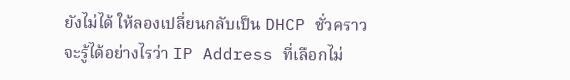ยังไม่ได้ ให้ลองเปลี่ยนกลับเป็น DHCP ชั่วคราว
จะรู้ได้อย่างไรว่า IP Address ที่เลือกไม่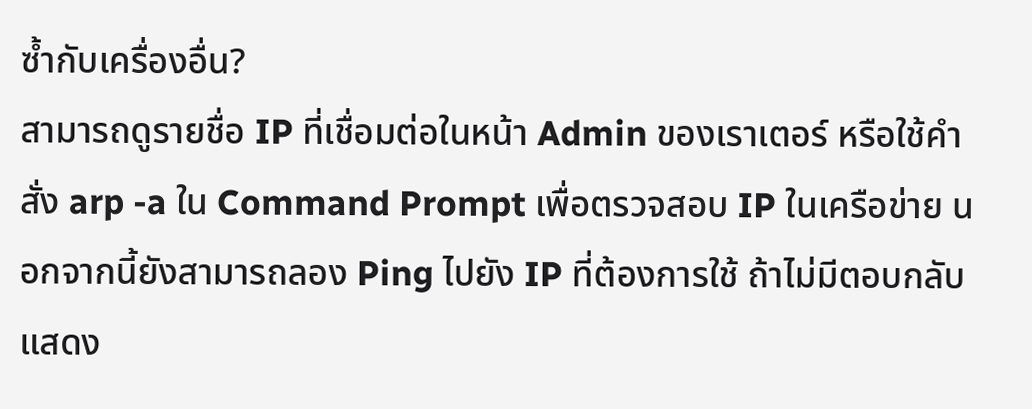ซ้ำกับเครื่องอื่น?
สามารถดูรายชื่อ IP ที่เชื่อมต่อในหน้า Admin ของเราเตอร์ หรือใช้คำสั่ง arp -a ใน Command Prompt เพื่อตรวจสอบ IP ในเครือข่าย นอกจากนี้ยังสามารถลอง Ping ไปยัง IP ที่ต้องการใช้ ถ้าไม่มีตอบกลับแสดง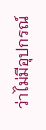ว่าไม่มีอุปกรณ์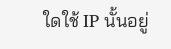ใดใช้ IP นั้นอยู่